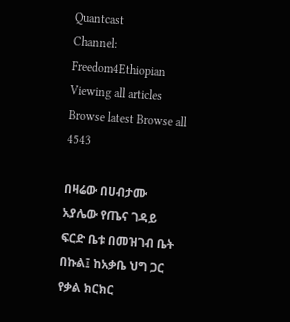Quantcast
Channel: Freedom4Ethiopian
Viewing all articles
Browse latest Browse all 4543

በዛሬው በሀብታሙ አያሌው የጤና ገዳይ ፍርድ ቤቱ በመዝገብ ቤት በኩል፤ ከአቃቤ ህግ ጋር የቃል ክርክር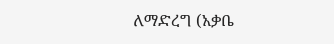ለማድረግ (አቃቤ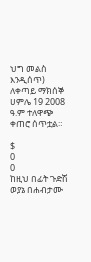ህግ መልስ እንዲሰጥ) ለቀጣይ ማክሰኞ ሀምሌ 19 2008 ዓ.ም ተለዋጭ ቀጠሮ ሰጥቷል።

$
0
0
ከዚህ በፊት ጉድሽ ወያኔ በሐብታሙ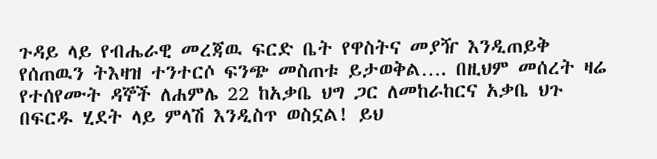ጉዳይ ላይ የብሔራዊ መረጃዉ ፍርድ ቤት የዋስትና መያዥ እንዲጠይቅ የሰጠዉን ትእዛዝ ተንተርሶ ፍንጭ መስጠቱ ይታወቅል…. በዚህም መሰረት ዛሬ የተሰየሙት ዳኞች ለሐምሌ 22 ከአቃቤ ህግ ጋር ለመከራከርና አቃቤ ህጉ በፍርዱ ሂደት ላይ ምላሽ እንዲስጥ ወስኗል! ይህ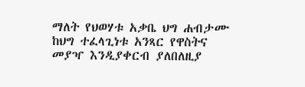ማለት የህወሃቱ አቃቤ ህግ ሐብታሙ ከህግ ተፈላጊነቱ አንጻር የዋስትና መያዣ እንዲያቀርብ ያለበለዚያ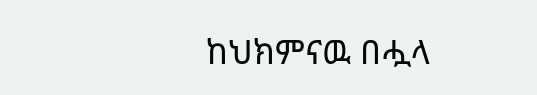ከህክምናዉ በሗላ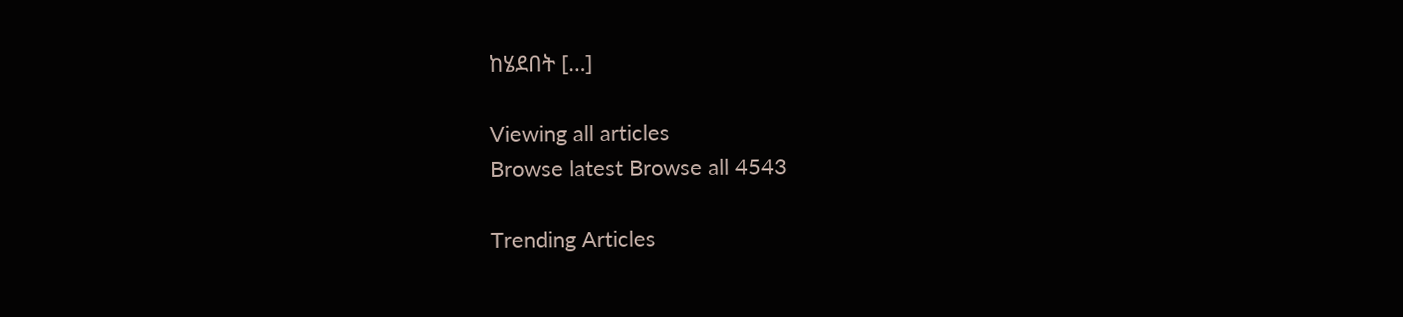ከሄደበት […]

Viewing all articles
Browse latest Browse all 4543

Trending Articles